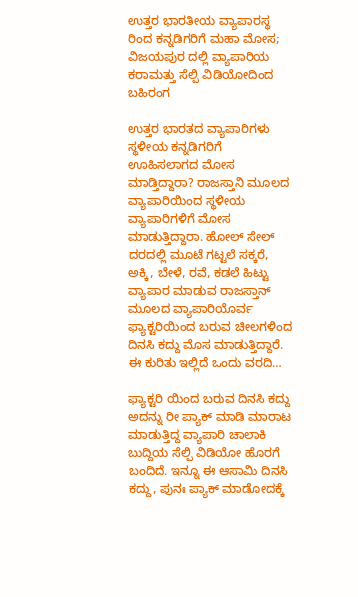ಉತ್ತರ ಭಾರತೀಯ ವ್ಯಾಪಾರಸ್ಥ ರಿಂದ ಕನ್ನಡಿಗರಿಗೆ ಮಹಾ ಮೋಸ; ವಿಜಯಪುರ ದಲ್ಲಿ ವ್ಯಾಪಾರಿಯ ಕರಾಮತ್ತು ಸೆಲ್ಪಿ ವಿಡಿಯೋದಿಂದ ಬಹಿರಂಗ

ಉತ್ತರ ಭಾರತದ ವ್ಯಾಪಾರಿಗಳು ಸ್ಥಳೀಯ ಕನ್ನಡಿಗರಿಗೆ ಊಹಿಸಲಾಗದ ಮೋಸ ಮಾಡ್ತಿದ್ದಾರಾ? ರಾಜಸ್ತಾನಿ ಮೂಲದ ವ್ಯಾಪಾರಿಯಿಂದ ಸ್ಥಳೀಯ ವ್ಯಾಪಾರಿಗಳಿಗೆ ಮೋಸ ಮಾಡುತ್ತಿದ್ದಾರಾ. ಹೋಲ್ ಸೇಲ್ ದರದಲ್ಲಿ ಮೂಟೆ ಗಟ್ಟಲೆ ಸಕ್ಕರೆ, ಅಕ್ಕಿ, ಬೇಳೆ, ರವೆ, ಕಡಲೆ ಹಿಟ್ಟು ವ್ಯಾಪಾರ ಮಾಡುವ ರಾಜಸ್ತಾನ್ ಮೂಲದ ವ್ಯಾಪಾರಿಯೊರ್ವ ಫ್ಯಾಕ್ಟರಿಯಿಂದ ಬರುವ ಚೀಲಗಳಿಂದ ದಿನಸಿ ಕದ್ದು ಮೊಸ ಮಾಡುತ್ತಿದ್ದಾರೆ. ಈ ಕುರಿತು ಇಲ್ಲಿದೆ ಒಂದು ವರದಿ…

ಫ್ಯಾಕ್ಟರಿ ಯಿಂದ ಬರುವ ದಿನಸಿ ಕದ್ದು ಅದನ್ನು ರೀ ಪ್ಯಾಕ್ ಮಾಡಿ ಮಾರಾಟ ಮಾಡುತ್ತಿದ್ದ ವ್ಯಾಪಾರಿ ಚಾಲಾಕಿ ಬುದ್ದಿಯ ಸೆಲ್ಪಿ ವಿಡಿಯೋ ಹೊರಗೆ ಬಂದಿದೆ. ಇನ್ನೂ ಈ ಆಸಾಮಿ ದಿನಸಿ ಕದ್ದು, ಪುನಃ ಪ್ಯಾಕ್ ಮಾಡೋದಕ್ಕೆ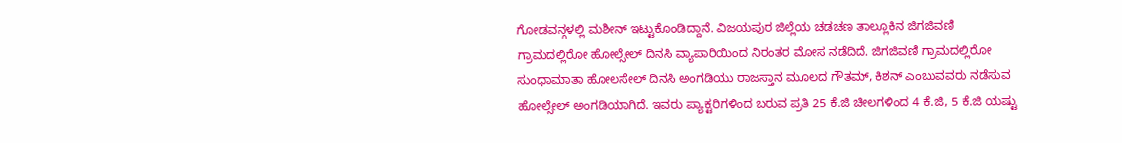ಗೋಡವನ್ಗಳಲ್ಲಿ ಮಶೀನ್ ಇಟ್ಟುಕೊಂಡಿದ್ದಾನೆ. ವಿಜಯಪುರ ಜಿಲ್ಲೆಯ ಚಡಚಣ ತಾಲ್ಲೂಕಿನ ಜಿಗಜಿವಣಿ ಗ್ರಾಮದಲ್ಲಿರೋ ಹೋಲ್ಸೇಲ್ ದಿನಸಿ ವ್ಯಾಪಾರಿಯಿಂದ ನಿರಂತರ ಮೋಸ ನಡೆದಿದೆ. ಜಿಗಜಿವಣಿ ಗ್ರಾಮದಲ್ಲಿರೋ ಸುಂಧಾಮಾತಾ ಹೋಲಸೇಲ್ ದಿನಸಿ ಅಂಗಡಿಯು ರಾಜಸ್ತಾನ ಮೂಲದ ಗೌತಮ್, ಕಿಶನ್ ಎಂಬುವವರು ನಡೆಸುವ ಹೋಲ್ಸೇಲ್ ಅಂಗಡಿಯಾಗಿದೆ. ಇವರು ಪ್ಯಾಕ್ಟರಿಗಳಿಂದ ಬರುವ ಪ್ರತಿ 25 ಕೆ.ಜಿ ಚೀಲಗಳಿಂದ 4 ಕೆ.ಜಿ, 5 ಕೆ.ಜಿ ಯಷ್ಟು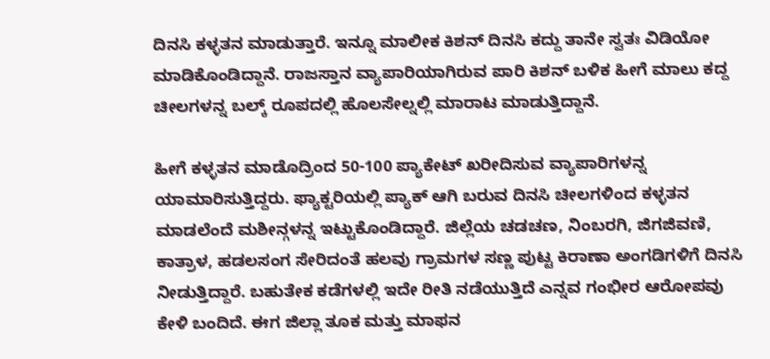ದಿನಸಿ ಕಳ್ಳತನ ಮಾಡುತ್ತಾರೆ. ಇನ್ನೂ ಮಾಲೀಕ ಕಿಶನ್ ದಿನಸಿ ಕದ್ದು ತಾನೇ ಸ್ವತಃ ವಿಡಿಯೋ ಮಾಡಿಕೊಂಡಿದ್ದಾನೆ. ರಾಜಸ್ತಾನ ವ್ಯಾಪಾರಿಯಾಗಿರುವ ಪಾರಿ ಕಿಶನ್ ಬಳಿಕ ಹೀಗೆ ಮಾಲು ಕದ್ದ ಚೀಲಗಳನ್ನ ಬಲ್ಕ್ ರೂಪದಲ್ಲಿ ಹೊಲಸೇಲ್ನಲ್ಲಿ ಮಾರಾಟ ಮಾಡುತ್ತಿದ್ದಾನೆ.

ಹೀಗೆ ಕಳ್ಳತನ ಮಾಡೊದ್ರಿಂದ 50-100 ಪ್ಯಾಕೇಟ್ ಖರೀದಿಸುವ ವ್ಯಾಪಾರಿಗಳನ್ನ ಯಾಮಾರಿಸುತ್ತಿದ್ದರು. ಫ್ಯಾಕ್ಟರಿಯಲ್ಲಿ ಪ್ಯಾಕ್ ಆಗಿ ಬರುವ ದಿನಸಿ ಚೀಲಗಳಿಂದ ಕಳ್ಳತನ ಮಾಡಲೆಂದೆ ಮಶೀನ್ಗಳನ್ನ ಇಟ್ಟುಕೊಂಡಿದ್ದಾರೆ. ಜಿಲ್ಲೆಯ ಚಡಚಣ, ನಿಂಬರಗಿ, ಜಿಗಜಿವಣಿ, ಕಾತ್ರಾಳ, ಹಡಲಸಂಗ ಸೇರಿದಂತೆ ಹಲವು ಗ್ರಾಮಗಳ ಸಣ್ಣ ಪುಟ್ಟ ಕಿರಾಣಾ ಅಂಗಡಿಗಳಿಗೆ ದಿನಸಿ ನೀಡುತ್ತಿದ್ದಾರೆ. ಬಹುತೇಕ ಕಡೆಗಳಲ್ಲಿ ಇದೇ ರೀತಿ ನಡೆಯುತ್ತಿದೆ ಎನ್ನವ ಗಂಭೀರ ಆರೋಪವು ಕೇಳಿ ಬಂದಿದೆ. ಈಗ ಜಿಲ್ಲಾ ತೂಕ ಮತ್ತು ಮಾಫನ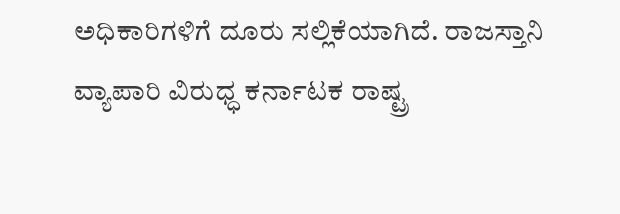ಅಧಿಕಾರಿಗಳಿಗೆ ದೂರು ಸಲ್ಲಿಕೆಯಾಗಿದೆ. ರಾಜಸ್ತಾನಿ ವ್ಯಾಪಾರಿ ವಿರುಧ್ಧ ಕರ್ನಾಟಕ ರಾಷ್ಟ್ರ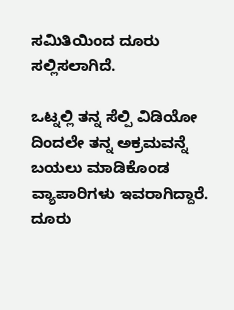ಸಮಿತಿಯಿಂದ ದೂರು ಸಲ್ಲಿಸಲಾಗಿದೆ.

ಒಟ್ನಲ್ಲಿ ತನ್ನ ಸೆಲ್ಪಿ ವಿಡಿಯೋ ದಿಂದಲೇ ತನ್ನ ಅಕ್ರಮವನ್ನೆ ಬಯಲು ಮಾಡಿಕೊಂಡ ವ್ಯಾಪಾರಿಗಳು ಇವರಾಗಿದ್ದಾರೆ. ದೂರು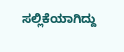ಸಲ್ಲಿಕೆಯಾಗಿದ್ದು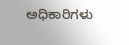ಅಧಿಕಾರಿಗಳು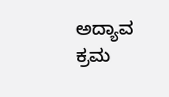ಅದ್ಯಾವ ಕ್ರಮ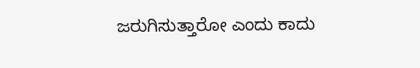ಜರುಗಿಸುತ್ತಾರೋ ಎಂದು ಕಾದು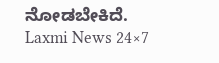ನೋಡಬೇಕಿದೆ.
Laxmi News 24×7